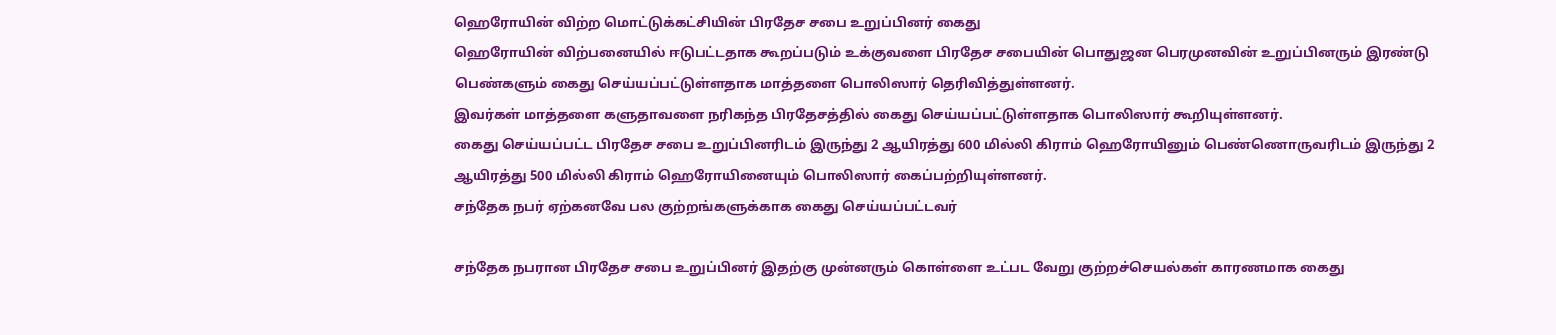ஹெரோயின் விற்ற மொட்டுக்கட்சியின் பிரதேச சபை உறுப்பினர் கைது
ஹெரோயின் விற்பனையில் ஈடுபட்டதாக கூறப்படும் உக்குவளை பிரதேச சபையின் பொதுஜன பெரமுனவின் உறுப்பினரும் இரண்டு பெண்களும் கைது செய்யப்பட்டுள்ளதாக மாத்தளை பொலிஸார் தெரிவித்துள்ளனர்.
இவர்கள் மாத்தளை களுதாவளை நரிகந்த பிரதேசத்தில் கைது செய்யப்பட்டுள்ளதாக பொலிஸார் கூறியுள்ளனர்.
கைது செய்யப்பட்ட பிரதேச சபை உறுப்பினரிடம் இருந்து 2 ஆயிரத்து 600 மில்லி கிராம் ஹெரோயினும் பெண்ணொருவரிடம் இருந்து 2 ஆயிரத்து 500 மில்லி கிராம் ஹெரோயினையும் பொலிஸார் கைப்பற்றியுள்ளனர்.
சந்தேக நபர் ஏற்கனவே பல குற்றங்களுக்காக கைது செய்யப்பட்டவர்

சந்தேக நபரான பிரதேச சபை உறுப்பினர் இதற்கு முன்னரும் கொள்ளை உட்பட வேறு குற்றச்செயல்கள் காரணமாக கைது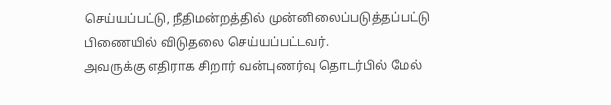செய்யப்பட்டு, நீதிமன்றத்தில் முன்னிலைப்படுத்தப்பட்டு பிணையில் விடுதலை செய்யப்பட்டவர்.
அவருக்கு எதிராக சிறார் வன்புணர்வு தொடர்பில் மேல்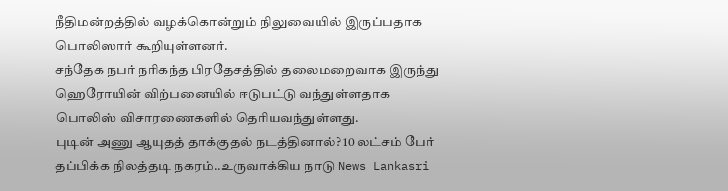நீதிமன்றத்தில் வழக்கொன்றும் நிலுவையில் இருப்பதாக பொலிஸார் கூறியுள்ளனர்.
சந்தேக நபர் நரிகந்த பிரதேசத்தில் தலைமறைவாக இருந்து ஹெரோயின் விற்பனையில் ஈடுபட்டு வந்துள்ளதாக பொலிஸ் விசாரணைகளில் தெரியவந்துள்ளது.
புடின் அணு ஆயுதத் தாக்குதல் நடத்தினால்? 10 லட்சம் பேர் தப்பிக்க நிலத்தடி நகரம்..உருவாக்கிய நாடு News Lankasri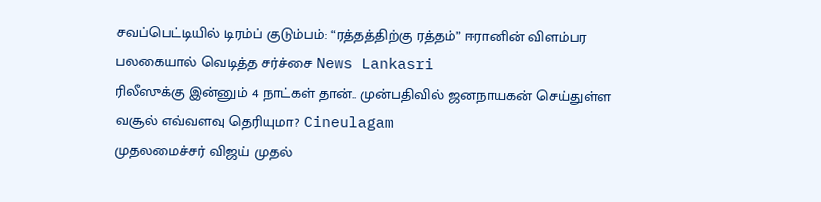சவப்பெட்டியில் டிரம்ப் குடும்பம்: “ரத்தத்திற்கு ரத்தம்” ஈரானின் விளம்பர பலகையால் வெடித்த சர்ச்சை News Lankasri
ரிலீஸுக்கு இன்னும் 4 நாட்கள் தான்.. முன்பதிவில் ஜனநாயகன் செய்துள்ள வசூல் எவ்வளவு தெரியுமா? Cineulagam
முதலமைச்சர் விஜய் முதல்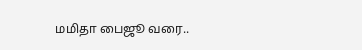மமிதா பைஜூ வரை..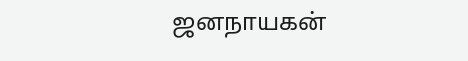ஜனநாயகன்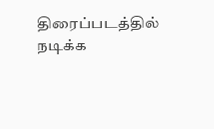திரைப்படத்தில் நடிக்க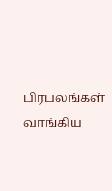பிரபலங்கள் வாங்கிய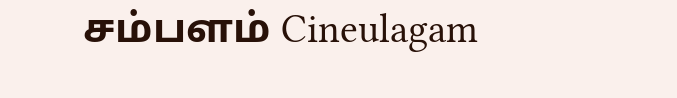சம்பளம் Cineulagam